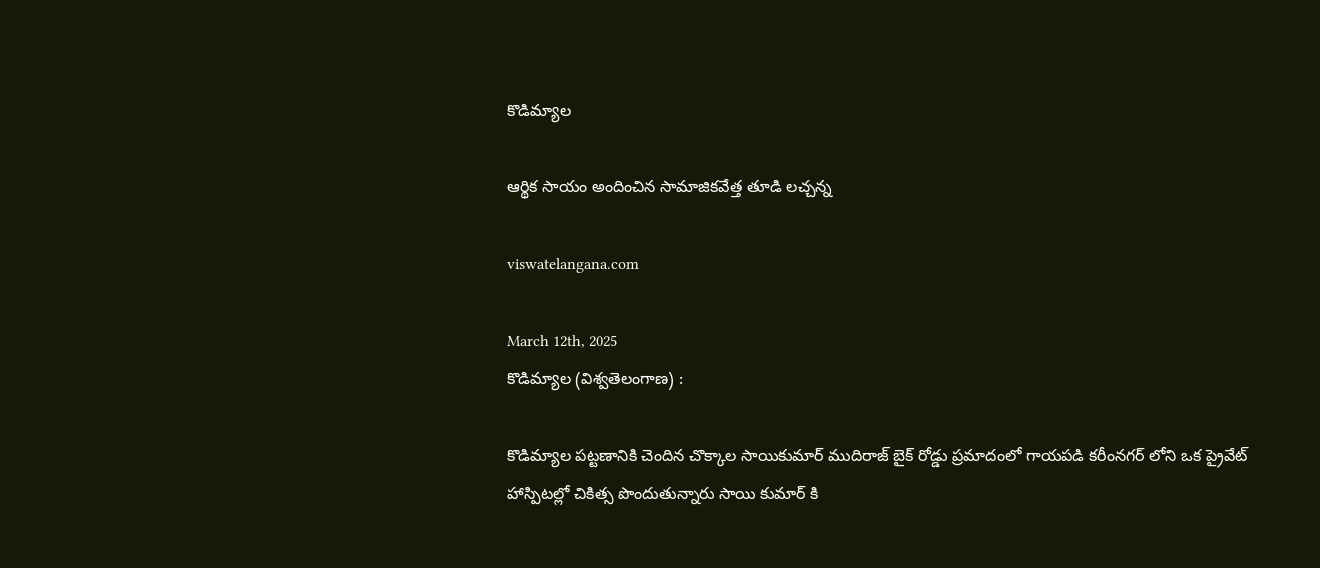కొడిమ్యాల

ఆర్థిక సాయం అందించిన సామాజికవేత్త తూడి లచ్చన్న

viswatelangana.com

March 12th, 2025
కొడిమ్యాల (విశ్వతెలంగాణ) :

కొడిమ్యాల పట్టణానికి చెందిన చొక్కాల సాయికుమార్ ముదిరాజ్ బైక్ రోడ్డు ప్రమాదంలో గాయపడి కరీంనగర్ లోని ఒక ప్రైవేట్ హాస్పిటల్లో చికిత్స పొందుతున్నారు సాయి కుమార్ కి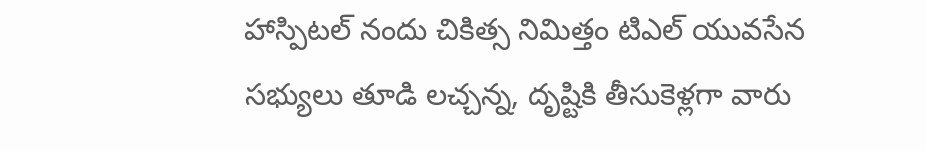హాస్పిటల్ నందు చికిత్స నిమిత్తం టిఎల్ యువసేన సభ్యులు తూడి లచ్చన్న, దృష్టికి తీసుకెళ్లగా వారు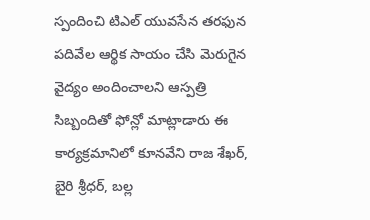స్పందించి టిఎల్ యువసేన తరఫున పదివేల ఆర్థిక సాయం చేసి మెరుగైన వైద్యం అందించాలని ఆస్పత్రి సిబ్బందితో ఫోన్లో మాట్లాడారు ఈ కార్యక్రమానిలో కూనవేని రాజ శేఖర్, బైరి శ్రీధర్, బల్ల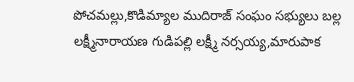పోచమల్లు,కొడిమ్యాల ముదిరాజ్ సంఘం సభ్యులు బల్ల లక్ష్మీనారాయణ గుడిపల్లి లక్ష్మీ నర్సయ్య,మారుపాక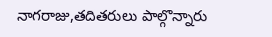నాగరాజు,తదితరులు పాల్గొన్నారు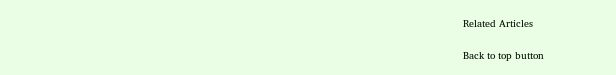Related Articles

Back to top button